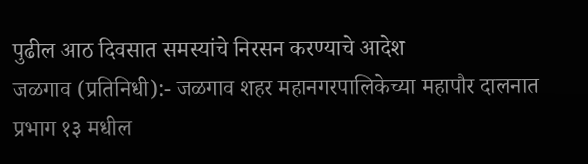पुढील आठ दिवसात समस्यांचे निरसन करण्याचे आदेश
जळगाव (प्रतिनिधी):- जळगाव शहर महानगरपालिकेच्या महापौर दालनात प्रभाग १३ मधील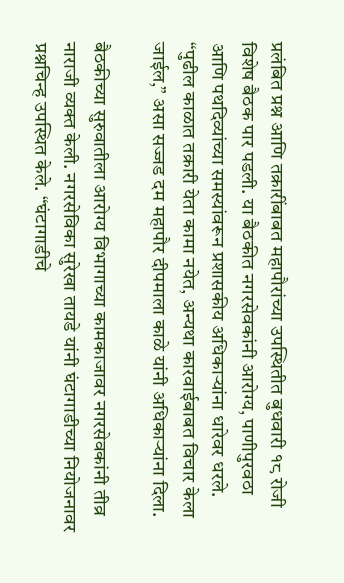प्रलंबित प्रश्न आणि तक्रारींबाबत महापौरांच्या उपस्थितीत बुधवारी १८ रोजी विशेष बैठक पार पडली. या बैठकीत नगरसेवकांनी आरोग्य, पाणीपुरवठा आणि पथदिव्यांच्या समस्यांवरून प्रशासकीय अधिकाऱ्यांना धारेवर धरले. “पुढील काळात तक्रारी येता कामा नयेत, अन्यथा कारवाईबाबत विचार केला जाईल,” असा सज्जड दम महापौर दीपमाला काळे यांनी अधिकाऱ्यांना दिला.

बैठकीच्या सुरुवातीला आरोग्य विभागाच्या कामकाजावर नगरसेवकांनी तीव्र नाराजी व्यक्त केली. नगरसेविका सुरेखा तायडे यांनी घंटागाडीच्या नियोजनावर प्रश्नचिन्ह उपस्थित केले. “घंटागाडीचे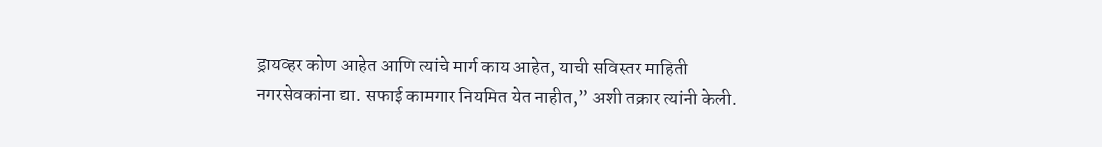ड्रायव्हर कोण आहेत आणि त्यांचे मार्ग काय आहेत, याची सविस्तर माहिती नगरसेवकांना द्या. सफाई कामगार नियमित येत नाहीत,” अशी तक्रार त्यांनी केली.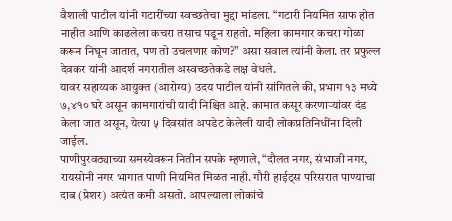वैशाली पाटील यांनी गटारींच्या स्वच्छतेचा मुद्दा मांडला. “गटारी नियमित साफ होत नाहीत आणि काढलेला कचरा तसाच पडून राहतो. महिला कामगार कचरा गोळा करून निघून जातात, पण तो उचलणार कोण?” असा सवाल त्यांनी केला. तर प्रफुल्ल देवकर यांनी आदर्श नगरातील अस्वच्छतेकडे लक्ष वेधले.
यावर सहाय्यक आयुक्त (आरोग्य) उदय पाटील यांनी सांगितले की, प्रभाग १३ मध्ये ७,४१० घरे असून कामगारांची यादी निश्चित आहे. कामात कसूर करणाऱ्यांवर दंड केला जात असून, येत्या ५ दिवसांत अपडेट केलेली यादी लोकप्रतिनिधींना दिली जाईल.
पाणीपुरवठ्याच्या समस्येवरून नितीन सपके म्हणाले, “दौलत नगर, संभाजी नगर, रायसोनी नगर भागात पाणी नियमित मिळत नाही. गौरी हाईट्स परिसरात पाण्याचा दाब (प्रेशर) अत्यंत कमी असतो. आपल्याला लोकांचे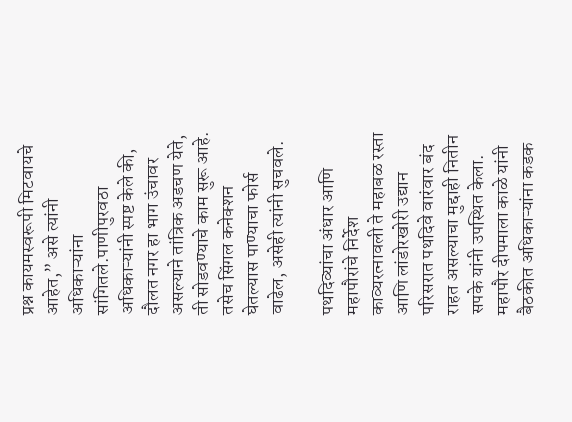प्रश्न कायमस्वरूपी मिटवायचे आहेत,” असे त्यांनी अधिकाऱ्यांना सांगितले.पाणीपुरवठा अधिकाऱ्यांनी स्पष्ट केले की, दौलत नगर हा भाग उंचावर असल्याने तांत्रिक अडचण येते, ती सोडवण्याचे काम सुरू आहे. तसेच सिंगल कनेक्शन घेतल्यास पाण्याचा फोर्स वाढेल, असेही त्यांनी सुचवले.

पथदिव्यांचा अंधार आणि महापौरांचे निर्देश
काव्यरत्नावली ते महाबळ रस्ता आणि लांडोरखोरी उद्यान परिसरात पथदिवे वारंवार बंद राहत असल्याचा मुद्दाही नितीन सपके यांनी उपस्थित केला. महापौर दीपमाला काळे यांनी बैठकीत अधिकाऱ्यांना कडक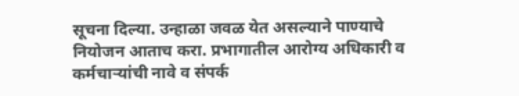सूचना दिल्या. उन्हाळा जवळ येत असल्याने पाण्याचे नियोजन आताच करा. प्रभागातील आरोग्य अधिकारी व कर्मचाऱ्यांची नावे व संपर्क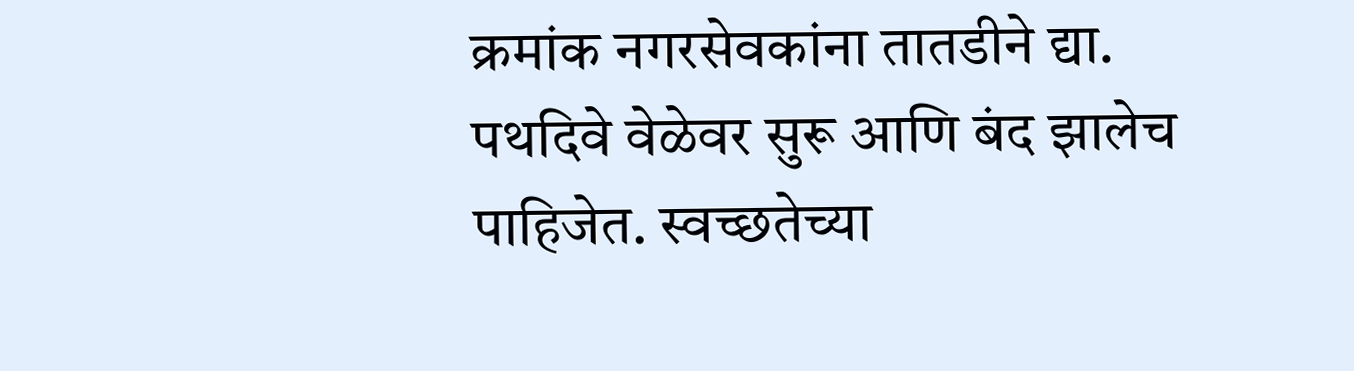क्रमांक नगरसेवकांना तातडीने द्या. पथदिवे वेळेवर सुरू आणि बंद झालेच पाहिजेत. स्वच्छतेच्या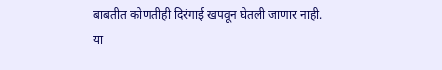बाबतीत कोणतीही दिरंगाई खपवून घेतली जाणार नाही.
या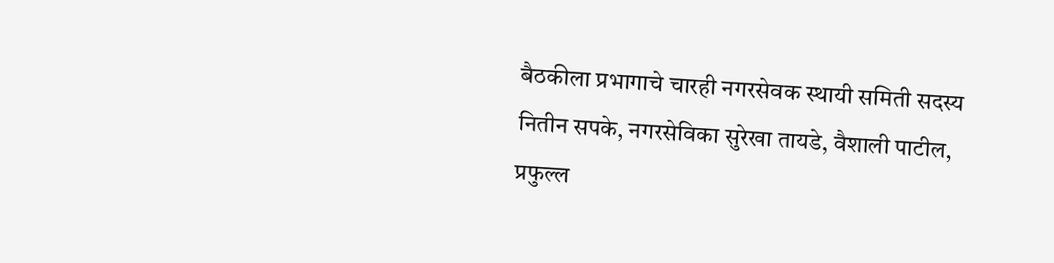बैठकीला प्रभागाचे चारही नगरसेवक स्थायी समिती सदस्य नितीन सपके, नगरसेविका सुरेखा तायडे, वैशाली पाटील, प्रफुल्ल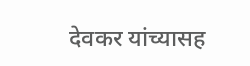देवकर यांच्यासह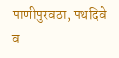पाणीपुरवठा, पथदिवे व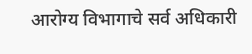आरोग्य विभागाचे सर्व अधिकारी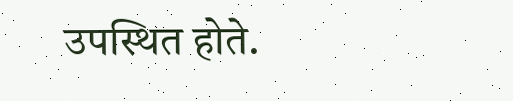उपस्थित होते.